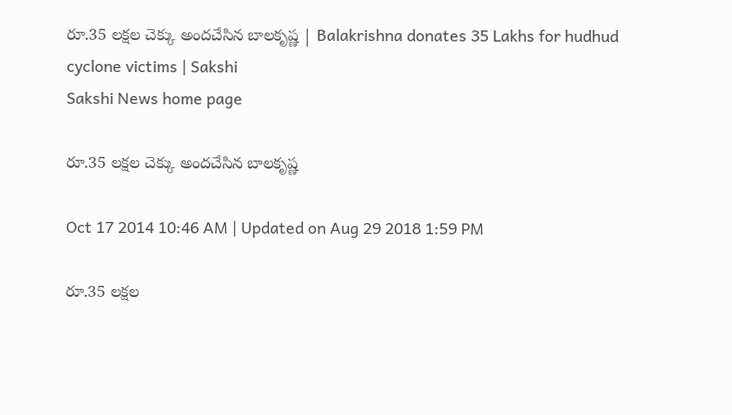రూ.35 లక్షల చెక్కు అందచేసిన బాలకృష్ణ | Balakrishna donates 35 Lakhs for hudhud cyclone victims | Sakshi
Sakshi News home page

రూ.35 లక్షల చెక్కు అందచేసిన బాలకృష్ణ

Oct 17 2014 10:46 AM | Updated on Aug 29 2018 1:59 PM

రూ.35 లక్షల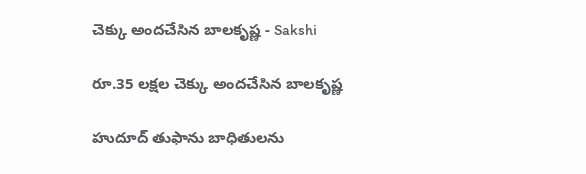చెక్కు అందచేసిన బాలకృష్ణ - Sakshi

రూ.35 లక్షల చెక్కు అందచేసిన బాలకృష్ణ

హుదూద్ తుఫాను బాధితులను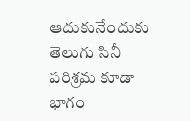ఆదుకునేందుకు తెలుగు సినీ పరిశ్రమ కూడా భాగం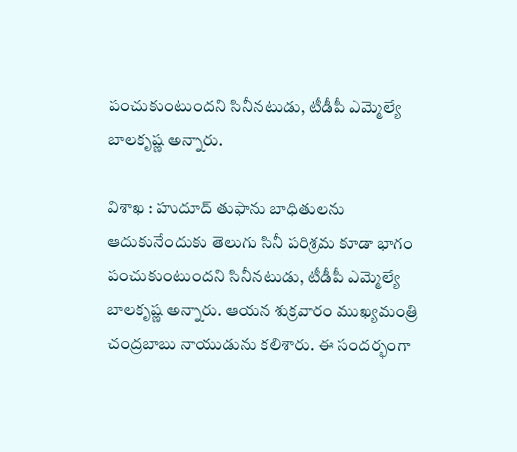పంచుకుంటుందని సినీనటుడు, టీడీపీ ఎమ్మెల్యే బాలకృష్ణ అన్నారు.

విశాఖ : హుదూద్ తుఫాను బాధితులను ఆదుకునేందుకు తెలుగు సినీ పరిశ్రమ కూడా భాగం పంచుకుంటుందని సినీనటుడు, టీడీపీ ఎమ్మెల్యే బాలకృష్ణ అన్నారు. ఆయన శుక్రవారం ముఖ్యమంత్రి చంద్రబాబు నాయుడును కలిశారు. ఈ సందర్భంగా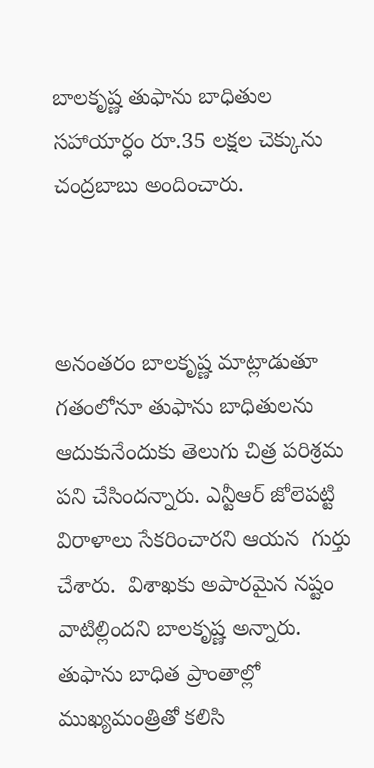బాలకృష్ణ తుఫాను బాధితుల సహాయార్ధం రూ.35 లక్షల చెక్కును చంద్రబాబు అందించారు.



అనంతరం బాలకృష్ణ మాట్లాడుతూ గతంలోనూ తుఫాను బాధితులను ఆదుకునేందుకు తెలుగు చిత్ర పరిశ్రమ పని చేసిందన్నారు. ఎన్టీఆర్ జోలెపట్టి విరాళాలు సేకరించారని ఆయన  గుర్తు చేశారు.  విశాఖకు అపారమైన నష్టం వాటిల్లిందని బాలకృష్ణ అన్నారు. తుఫాను బాధిత ప్రాంతాల్లో ముఖ్యమంత్రితో కలిసి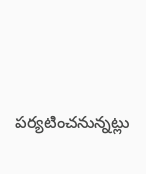పర్యటించనున్నట్లు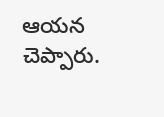ఆయన చెప్పారు.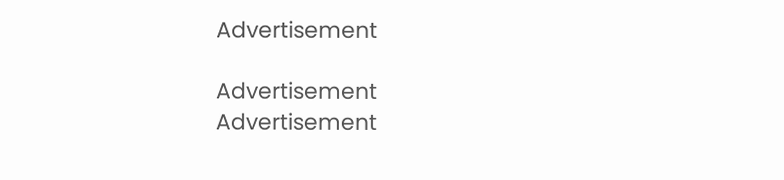Advertisement

Advertisement
Advertisement